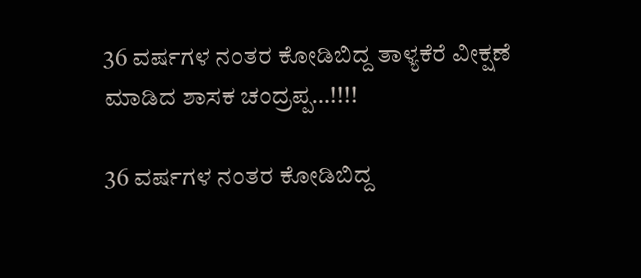36 ವರ್ಷಗಳ ನಂತರ ಕೋಡಿಬಿದ್ದ ತಾಳ್ಯಕೆರೆ ವೀಕ್ಷಣೆ ಮಾಡಿದ ಶಾಸಕ ಚಂದ್ರಪ್ಪ…!!!!

36 ವರ್ಷಗಳ ನಂತರ ಕೋಡಿಬಿದ್ದ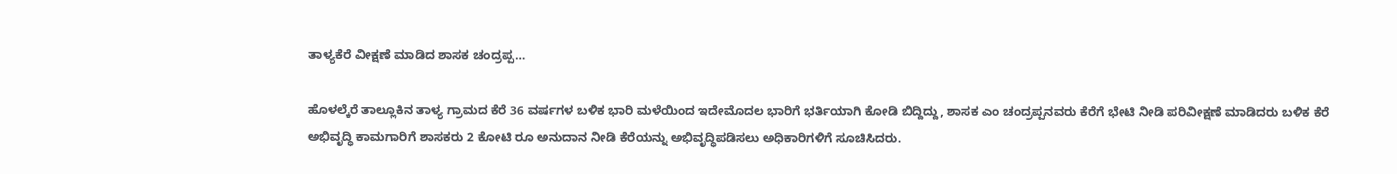ತಾಳ್ಯಕೆರೆ ವೀಕ್ಷಣೆ ಮಾಡಿದ ಶಾಸಕ ಚಂದ್ರಪ್ಪ…

ಹೊಳಲ್ಕೆರೆ ತಾಲ್ಲೂಕಿನ ತಾಳ್ಯ ಗ್ರಾಮದ ಕೆರೆ 36 ವರ್ಷಗಳ ಬಳಿಕ ಭಾರಿ ಮಳೆಯಿಂದ ಇದೇ‌ಮೊದಲ ಭಾರಿಗೆ ಭರ್ತಿಯಾಗಿ ಕೋಡಿ ಬಿದ್ದಿದ್ದು, ಶಾಸಕ ಎಂ ಚಂದ್ರಪ್ಪನವರು ಕೆರೆಗೆ ಭೇಟಿ ನೀಡಿ ಪರಿವೀಕ್ಷಣೆ ಮಾಡಿದರು ಬಳಿಕ ಕೆರೆ ಅಭಿವೃದ್ಧಿ ಕಾಮಗಾರಿಗೆ ಶಾಸಕರು 2 ಕೋಟಿ ರೂ ಅನುದಾನ ನೀಡಿ ಕೆರೆಯನ್ನು ಅಭಿವೃದ್ಧಿಪಡಿಸಲು ಅಧಿಕಾರಿಗಳಿಗೆ ಸೂಚಿಸಿದರು.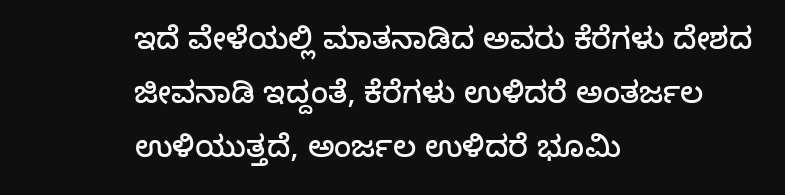ಇದೆ ವೇಳೆಯಲ್ಲಿ ಮಾತನಾಡಿದ ಅವರು ಕೆರೆಗಳು ದೇಶದ ಜೀವನಾಡಿ ಇದ್ದಂತೆ, ಕೆರೆಗಳು ಉಳಿದರೆ ಅಂತರ್ಜಲ ಉಳಿಯುತ್ತದೆ, ಅಂರ್ಜಲ ಉಳಿದರೆ ಭೂಮಿ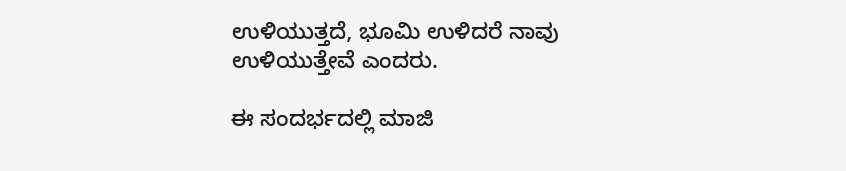ಉಳಿಯುತ್ತದೆ, ಭೂಮಿ ಉಳಿದರೆ ನಾವು ಉಳಿಯುತ್ತೇವೆ ಎಂದರು.

ಈ ಸಂದರ್ಭದಲ್ಲಿ ಮಾಜಿ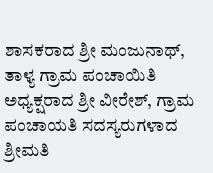ಶಾಸಕರಾದ ಶ್ರೀ ಮಂಜುನಾಥ್, ತಾಳ್ಯ ಗ್ರಾಮ ಪಂಚಾಯಿತಿ ಅಧ್ಯಕ್ಷರಾದ ಶ್ರೀ ವೀರೇಶ್, ಗ್ರಾಮ ಪಂಚಾಯತಿ ಸದಸ್ಯರುಗಳಾದ ಶ್ರೀಮತಿ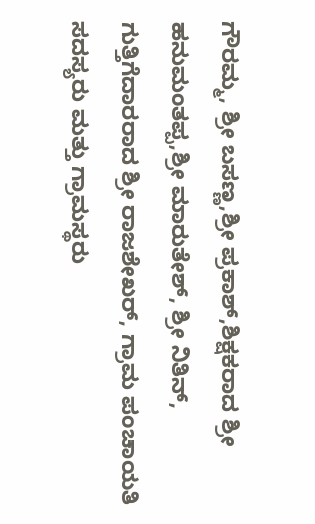ಗೌರಮ್ಮ, ಶ್ರೀ ಬಸಣ್ಣ,ಶ್ರೀ ಪ್ರಕಾಶ್,ಶಿಕ್ಷಕರಾದ ಶ್ರೀ ಹನುಮಂತಪ್ಪ,ಶ್ರೀ ಮಾರುತೇಶ್, ಶ್ರೀ ನಿತಿನ್, ಗುತ್ತಿಗೆದಾರರಾದ ಶ್ರೀ ರಾಜಶೇಖರ್, ಗ್ರಾಮ ಪಂಚಾಯತಿ ಸದಸ್ಯರು ಮತ್ತು ಗ್ರಾಮಸ್ಥರು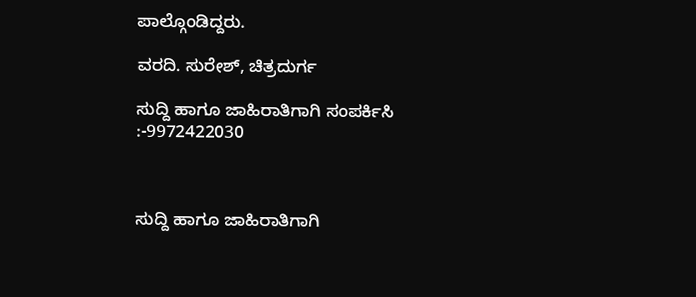ಪಾಲ್ಗೊಂಡಿದ್ದರು.

ವರದಿ. ಸುರೇಶ್, ಚಿತ್ರದುರ್ಗ

ಸುದ್ದಿ ಹಾಗೂ ಜಾಹಿರಾತಿಗಾಗಿ ಸಂಪರ್ಕಿಸಿ :-9972422030



ಸುದ್ದಿ ಹಾಗೂ ಜಾಹಿರಾತಿಗಾಗಿ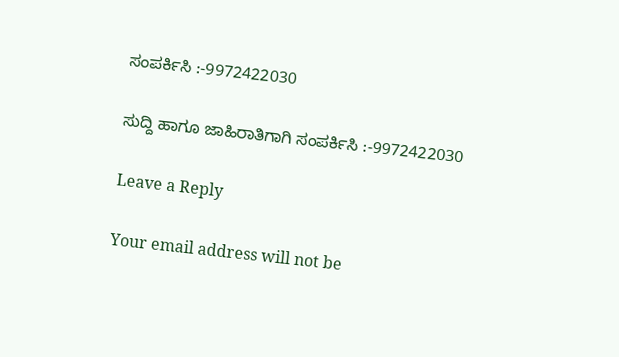ಸಂಪರ್ಕಿಸಿ :-9972422030

ಸುದ್ದಿ ಹಾಗೂ ಜಾಹಿರಾತಿಗಾಗಿ ಸಂಪರ್ಕಿಸಿ :-9972422030

Leave a Reply

Your email address will not be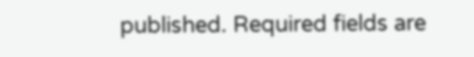published. Required fields are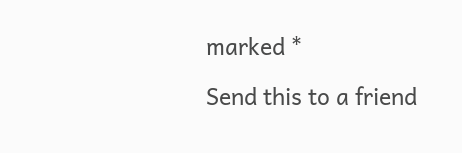marked *

Send this to a friend